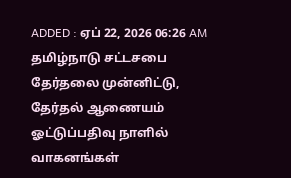ADDED : ஏப் 22, 2026 06:26 AM
தமிழ்நாடு சட்டசபை தேர்தலை முன்னிட்டு, தேர்தல் ஆணையம் ஓட்டுப்பதிவு நாளில் வாகனங்கள்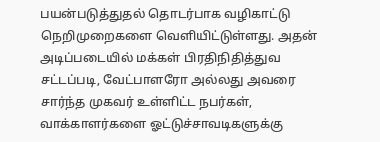பயன்படுத்துதல் தொடர்பாக வழிகாட்டு நெறிமுறைகளை வெளியிட்டுள்ளது. அதன் அடிப்படையில் மக்கள் பிரதிநிதித்துவ சட்டப்படி, வேட்பாளரோ அல்லது அவரை சார்ந்த முகவர் உள்ளிட்ட நபர்கள், வாக்காளர்களை ஓட்டுச்சாவடிகளுக்கு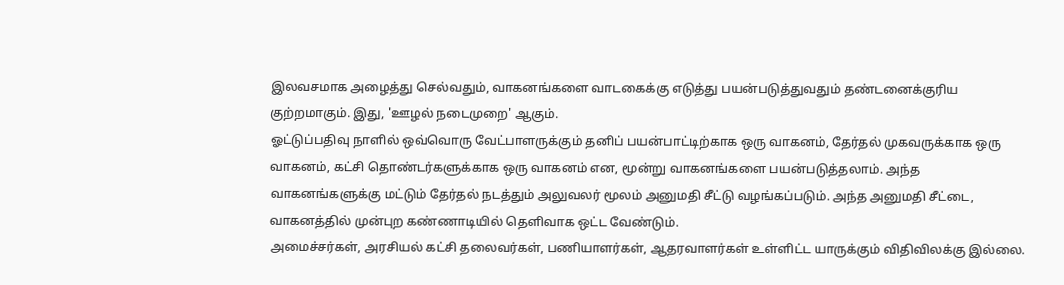இலவசமாக அழைத்து செல்வதும், வாகனங்களை வாடகைக்கு எடுத்து பயன்படுத்துவதும் தண்டனைக்குரிய குற்றமாகும். இது, 'ஊழல் நடைமுறை' ஆகும்.
ஓட்டுப்பதிவு நாளில் ஒவ்வொரு வேட்பாளருக்கும் தனிப் பயன்பாட்டிற்காக ஒரு வாகனம், தேர்தல் முகவருக்காக ஒரு வாகனம், கட்சி தொண்டர்களுக்காக ஒரு வாகனம் என, மூன்று வாகனங்களை பயன்படுத்தலாம். அந்த வாகனங்களுக்கு மட்டும் தேர்தல் நடத்தும் அலுவலர் மூலம் அனுமதி சீட்டு வழங்கப்படும். அந்த அனுமதி சீட்டை, வாகனத்தில் முன்புற கண்ணாடியில் தெளிவாக ஒட்ட வேண்டும்.
அமைச்சர்கள், அரசியல் கட்சி தலைவர்கள், பணியாளர்கள், ஆதரவாளர்கள் உள்ளிட்ட யாருக்கும் விதிவிலக்கு இல்லை.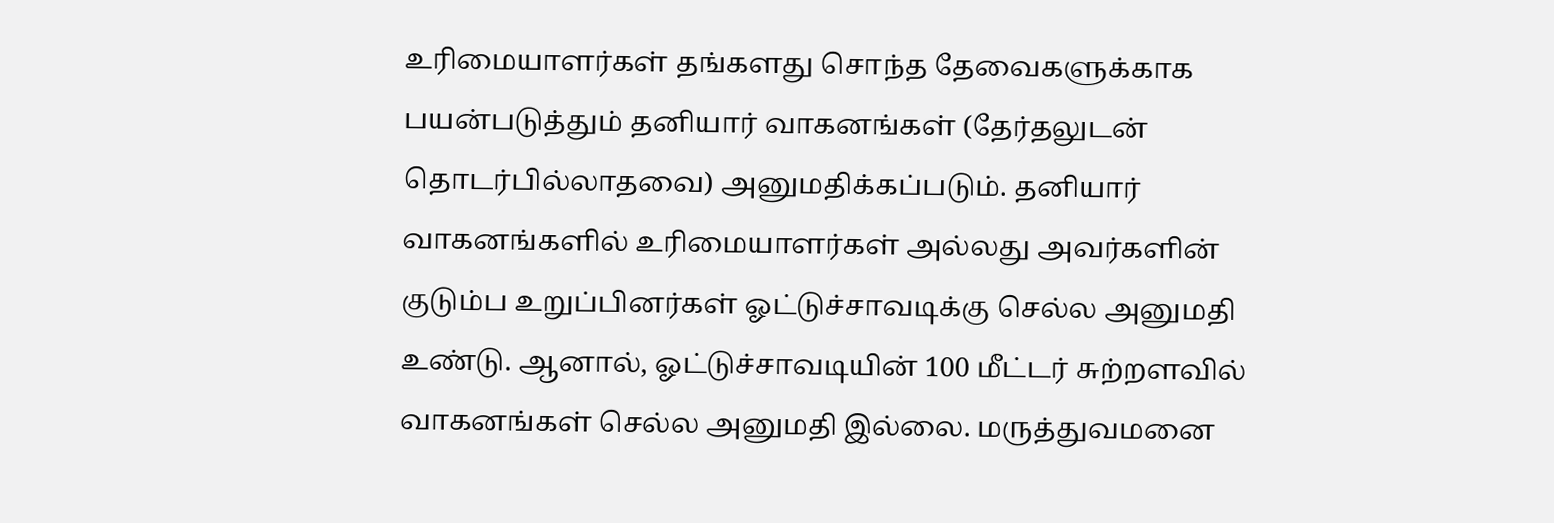உரிமையாளர்கள் தங்களது சொந்த தேவைகளுக்காக பயன்படுத்தும் தனியார் வாகனங்கள் (தேர்தலுடன் தொடர்பில்லாதவை) அனுமதிக்கப்படும். தனியார் வாகனங்களில் உரிமையாளர்கள் அல்லது அவர்களின் குடும்ப உறுப்பினர்கள் ஓட்டுச்சாவடிக்கு செல்ல அனுமதி உண்டு. ஆனால், ஓட்டுச்சாவடியின் 100 மீட்டர் சுற்றளவில் வாகனங்கள் செல்ல அனுமதி இல்லை. மருத்துவமனை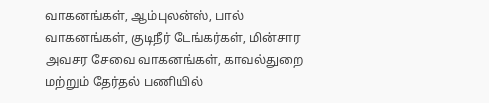வாகனங்கள், ஆம்புலன்ஸ், பால் வாகனங்கள், குடிநீர் டேங்கர்கள், மின்சார அவசர சேவை வாகனங்கள், காவல்துறை மற்றும் தேர்தல் பணியில்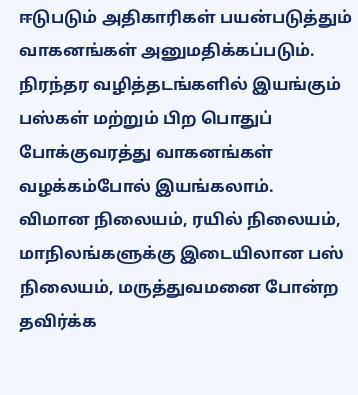ஈடுபடும் அதிகாரிகள் பயன்படுத்தும் வாகனங்கள் அனுமதிக்கப்படும். நிரந்தர வழித்தடங்களில் இயங்கும் பஸ்கள் மற்றும் பிற பொதுப் போக்குவரத்து வாகனங்கள் வழக்கம்போல் இயங்கலாம்.
விமான நிலையம், ரயில் நிலையம், மாநிலங்களுக்கு இடையிலான பஸ் நிலையம், மருத்துவமனை போன்ற தவிர்க்க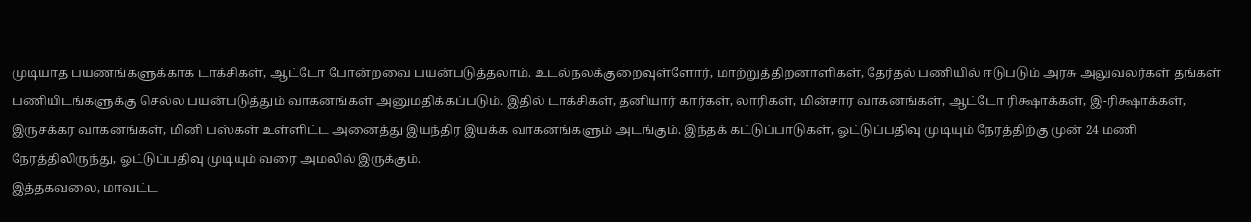முடியாத பயணங்களுக்காக டாக்சிகள், ஆட்டோ போன்றவை பயன்படுத்தலாம். உடல்நலக்குறைவுள்ளோர், மாற்றுத்திறனாளிகள், தேர்தல் பணியில் ஈடுபடும் அரசு அலுவலர்கள் தங்கள் பணியிடங்களுக்கு செல்ல பயன்படுத்தும் வாகனங்கள் அனுமதிக்கப்படும். இதில் டாக்சிகள், தனியார் கார்கள், லாரிகள், மின்சார வாகனங்கள், ஆட்டோ ரிக்ஷாக்கள், இ-ரிக்ஷாக்கள், இருசக்கர வாகனங்கள், மினி பஸ்கள் உள்ளிட்ட அனைத்து இயந்திர இயக்க வாகனங்களும் அடங்கும். இந்தக் கட்டுப்பாடுகள், ஓட்டுப்பதிவு முடியும் நேரத்திற்கு முன் 24 மணி நேரத்திலிருந்து, ஓட்டுப்பதிவு முடியும் வரை அமலில் இருக்கும்.
இத்தகவலை, மாவட்ட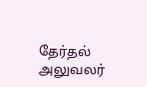தேர்தல் அலுவலர்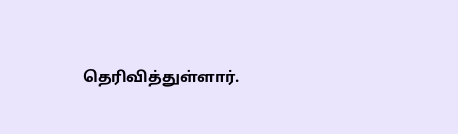தெரிவித்துள்ளார்.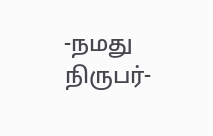-நமது நிருபர்-